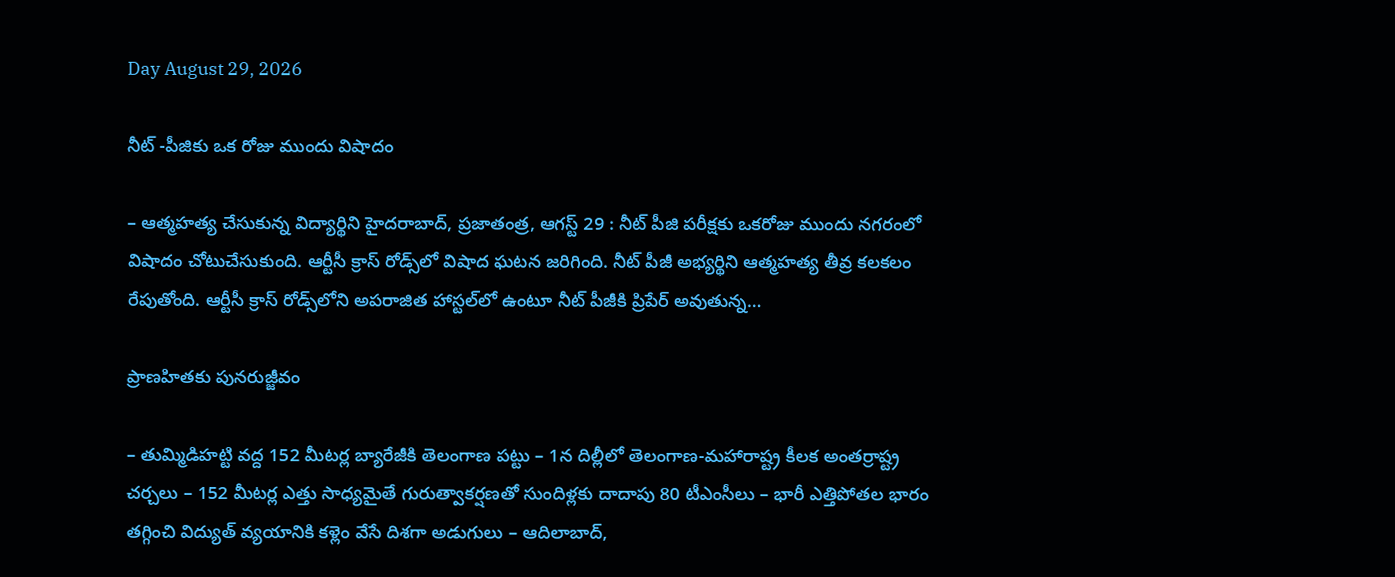Day August 29, 2026

నీట్‌ ‌-పీజికు ఒక రోజు ముందు విషాదం

– ఆత్మహత్య చేసుకున్న విద్యార్థిని హైదరాబాద్‌, ప్రజాతంత్ర, ఆగస్ట్ 29 : నీట్‌ ‌పీజి పరీక్షకు ఒకరోజు ముందు నగరంలో విషాదం చోటుచేసుకుంది. ఆర్టీసీ క్రాస్‌ ‌రోడ్స్‌లో విషాద ఘటన జరిగింది. నీట్‌ ‌పీజీ అభ్యర్థిని ఆత్మహత్య తీవ్ర కలకలం రేపుతోంది. ఆర్టీసీ క్రాస్‌ ‌రోడ్స్‌లోని అపరాజిత హాస్టల్‌లో ఉంటూ నీట్‌ ‌పీజీకి ప్రిపేర్‌ అవుతున్న…

ప్రాణహితకు పునరుజ్జీవం

– తుమ్మిడిహట్టి వద్ద 152 మీటర్ల బ్యారేజీకి తెలంగాణ పట్టు – 1న దిల్లీలో తెలంగాణ-మహారాష్ట్ర కీలక అంతర్రాష్ట్ర చర్చలు – 152 మీటర్ల ఎత్తు సాధ్యమైతే గురుత్వాకర్షణతో సుందిళ్లకు దాదాపు 80 టీఎంసీలు – భారీ ఎత్తిపోతల భారం తగ్గించి విద్యుత్ వ్యయానికి కళ్లెం వేసే దిశగా అడుగులు – ఆదిలాబాద్,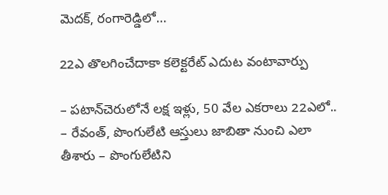మెదక్, రంగారెడ్డిలో…

22ఎ తొలగించేదాకా కలెక్టరేట్ ఎదుట వంటావార్పు

– పటాన్‌చెరులోనే లక్ష ఇళ్లు, 50 వేల ఎకరాలు 22ఎలో.. – రేవంత్, పొంగులేటి ఆస్తులు జాబితా నుంచి ఎలా తీశారు – పొంగులేటిని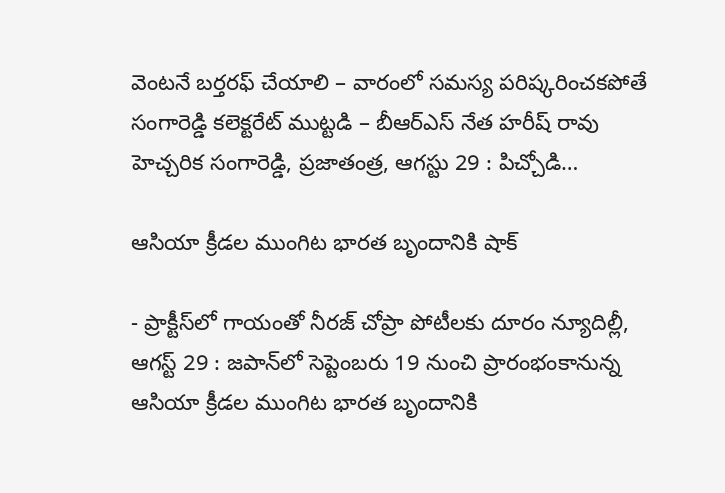వెంటనే బర్తరఫ్ చేయాలి – వారంలో సమస్య పరిష్కరించకపోతే సంగారెడ్డి కలెక్టరేట్ ముట్టడి – బీఆర్ఎస్ నేత హరీష్ రావు హెచ్చరిక సంగారెడ్డి, ప్రజాతంత్ర, ఆగస్టు 29 : పిచ్చోడి…

ఆసియా క్రీడల ముంగిట భారత బృందానికి షాక్‌

- ప్రాక్టీస్‌లో గాయంతో నీరజ్‌ ‌చోప్రా పోటీలకు దూరం న్యూదిల్లీ, ఆగస్ట్ 29 : జపాన్‌లో సెప్టెంబరు 19 నుంచి ప్రారంభంకానున్న ఆసియా క్రీడల ముంగిట భారత బృందానికి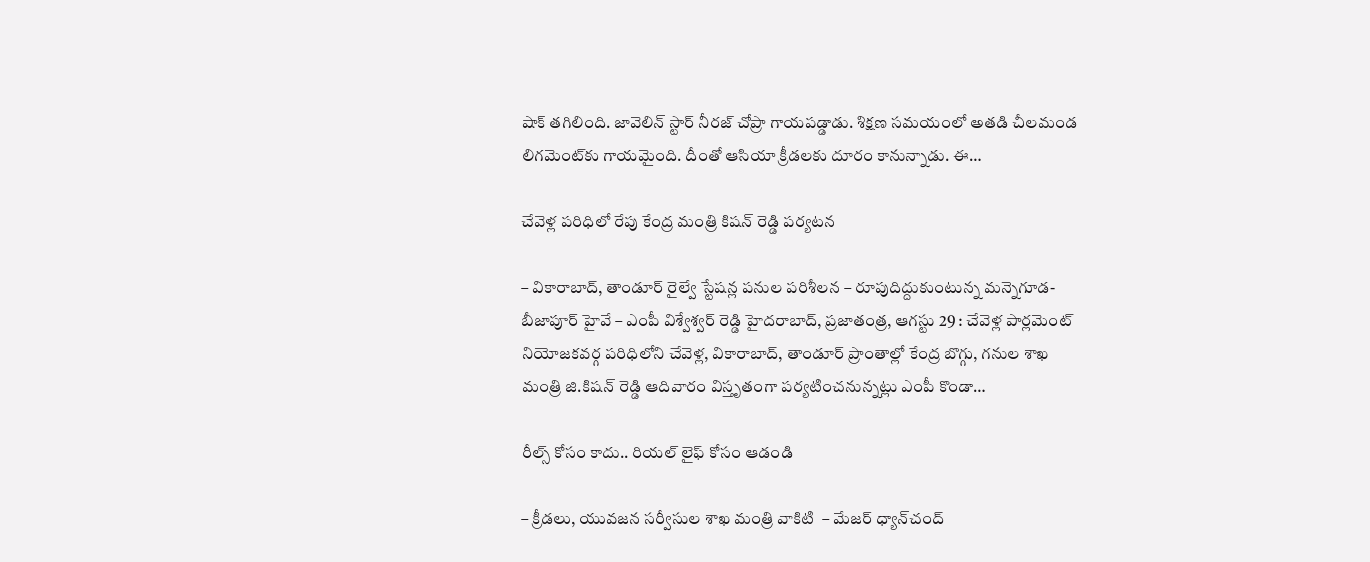షాక్‌ ‌తగిలింది. జావెలిన్‌ ‌స్టార్‌ ‌నీరజ్‌ ‌చోప్రా గాయపడ్డాడు. శిక్షణ సమయంలో అతడి చీలమండ లిగమెంట్‌కు గాయమైంది. దీంతో ఆసియా క్రీడలకు దూరం కానున్నాడు. ఈ…

చేవెళ్ల పరిధిలో రేపు కేంద్ర మంత్రి కిషన్ రెడ్డి పర్యటన

– వికారాబాద్, తాండూర్ రైల్వే స్టేషన్ల పనుల పరిశీలన – రూపుదిద్దుకుంటున్న మన్నెగూడ-బీజాపూర్ హైవే – ఎంపీ విశ్వేశ్వర్ రెడ్డి హైదరాబాద్, ప్రజాతంత్ర, ఆగస్టు 29 : చేవెళ్ల పార్లమెంట్ నియోజకవర్గ పరిధిలోని చేవెళ్ల, వికారాబాద్, తాండూర్ ప్రాంతాల్లో కేంద్ర బొగ్గు, గనుల శాఖ మంత్రి జి.కిషన్ రెడ్డి ఆదివారం విస్తృతంగా పర్యటించనున్నట్లు ఎంపీ కొండా…

రీల్స్ కోసం కాదు.. రియల్ లైఫ్ కోసం ఆడండి

– క్రీడలు, యువజన సర్వీసుల శాఖ మంత్రి వాకిటి  – మేజర్ ధ్యాన్‌చంద్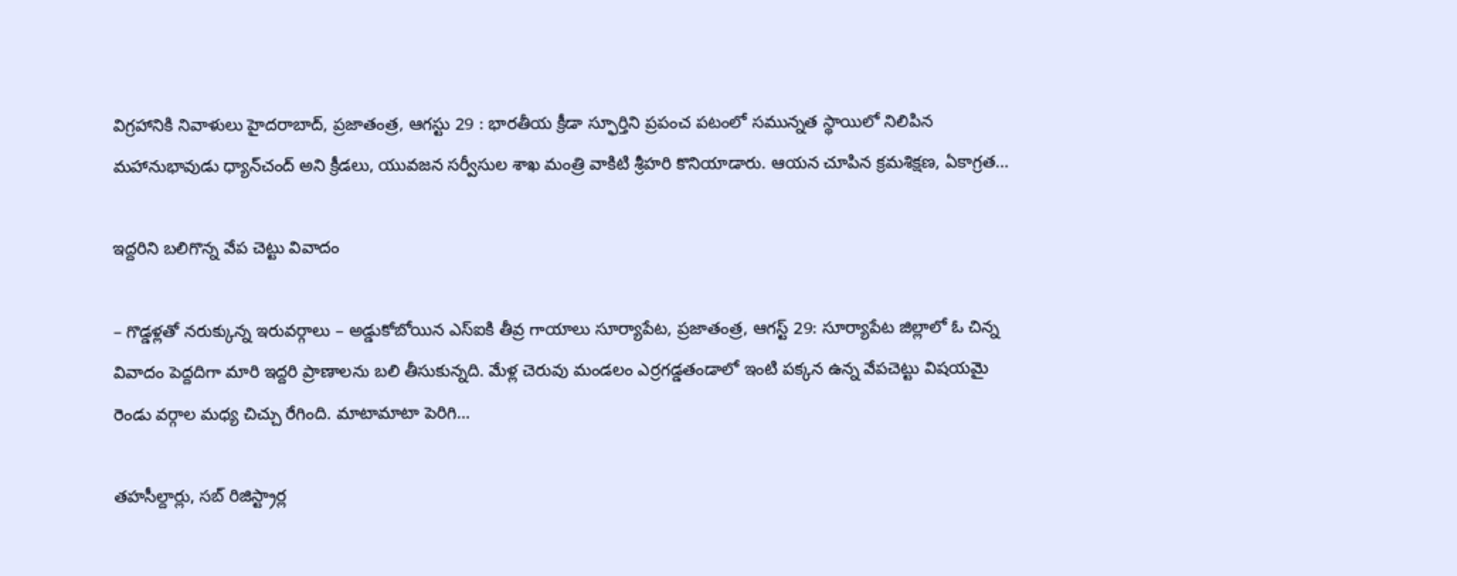విగ్రహానికి నివాళులు హైదరాబాద్, ప్ర‌జాతంత్ర‌, ఆగ‌స్టు 29 : భారతీయ క్రీడా స్ఫూర్తిని ప్రపంచ పటంలో సమున్నత స్థాయిలో నిలిపిన మహానుభావుడు ధ్యాన్‌చంద్ అని క్రీడలు, యువజన సర్వీసుల శాఖ మంత్రి వాకిటి శ్రీహరి కొనియాడారు. ఆయన చూపిన క్రమశిక్షణ, ఏకాగ్రత…

ఇద్దరిని బలిగొన్న వేప చెట్టు వివాదం

– గొడ్డళ్లతో నరుక్కున్న ఇరువర్గాలు – అడ్డుకోబోయిన ఎస్ఐకి తీవ్ర గాయాలు సూర్యాపేట, ప్రజాతంత్ర, ఆగస్ట్ 29: సూర్యాపేట జిల్లాలో ఓ చిన్న వివాదం పెద్దదిగా మారి ఇద్దరి ప్రాణాలను బలి తీసుకున్నది. మేళ్ల చెరువు మండలం ఎర్రగడ్డతండాలో ఇంటి పక్కన ఉన్న వేపచెట్టు విషయమై రెండు వర్గాల మధ్య చిచ్చు రేగింది. మాటామాటా పెరిగి…

తహసీల్దార్లు, సబ్ రిజిస్ట్రార్ల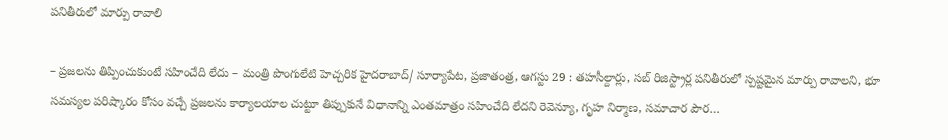పనితీరులో మార్పు రావాలి

– ప్రజలను తిప్పించుకుంటే సహించేది లేదు – మంత్రి పొంగులేటి హెచ్చరిక హైదరాబాద్/ సూర్యాపేట, ప్రజాతంత్ర, ఆగ‌స్టు 29 : తహసీల్దార్లు, సబ్ రిజిస్ట్రార్ల పనితీరులో స్పష్టమైన మార్పు రావాలని, భూ సమస్యల పరిష్కారం కోసం వచ్చే ప్రజలను కార్యాలయాల చుట్టూ తిప్పుకునే విధానాన్ని ఎంతమాత్రం సహించేది లేదని రెవెన్యూ, గృహ నిర్మాణ, సమాచార పౌర…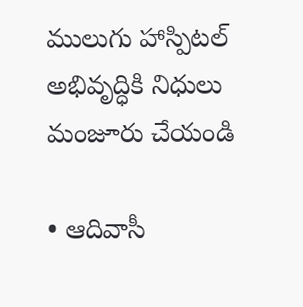ములుగు హాస్పిట‌ల్‌ అభివృద్ధికి నిధులు మంజూరు చేయండి

• ఆదివాసీ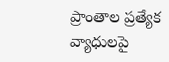ప్రాంతాల ప్రత్యేక వ్యాధులపై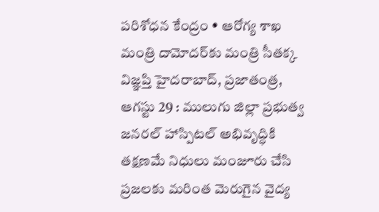పరిశోధన కేంద్రం • ఆరోగ్య శాఖ మంత్రి దామోదర్‌కు మంత్రి సీతక్క విజ్ఞప్తి హైదరాబాద్, ప్రజాతంత్ర, ఆగస్టు 29 : ములుగు జిల్లా ప్రభుత్వ జనరల్ హాస్పిట‌ల్‌ అభివృద్ధికి తక్షణమే నిధులు మంజూరు చేసి ప్రజలకు మరింత మెరుగైన వైద్య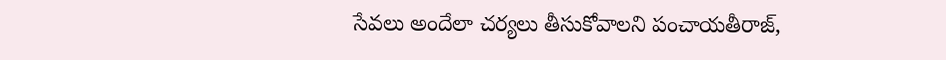సేవలు అందేలా చర్యలు తీసుకోవాలని పంచాయతీరాజ్,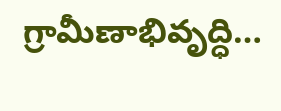గ్రామీణాభివృద్ధి…